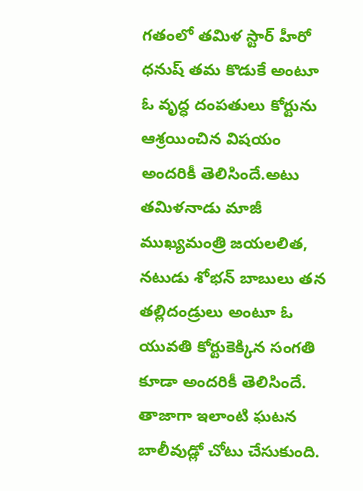గతంలో తమిళ స్టార్ హీరో ధనుష్ తమ కొడుకే అంటూ ఓ వృద్ధ దంపతులు కోర్టును ఆశ్రయించిన విషయం అందరికీ తెలిసిందే.అటు తమిళనాడు మాజీ ముఖ్యమంత్రి జయలలిత, నటుడు శోభన్ బాబులు తన తల్లిదండ్రులు అంటూ ఓ యువతి కోర్టుకెక్కిన సంగతి కూడా అందరికీ తెలిసిందే.
తాజాగా ఇలాంటి ఘటన బాలీవుడ్లో చోటు చేసుకుంది.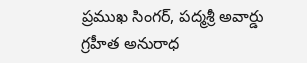ప్రముఖ సింగర్, పద్మశ్రీ అవార్డు గ్రహీత అనురాధ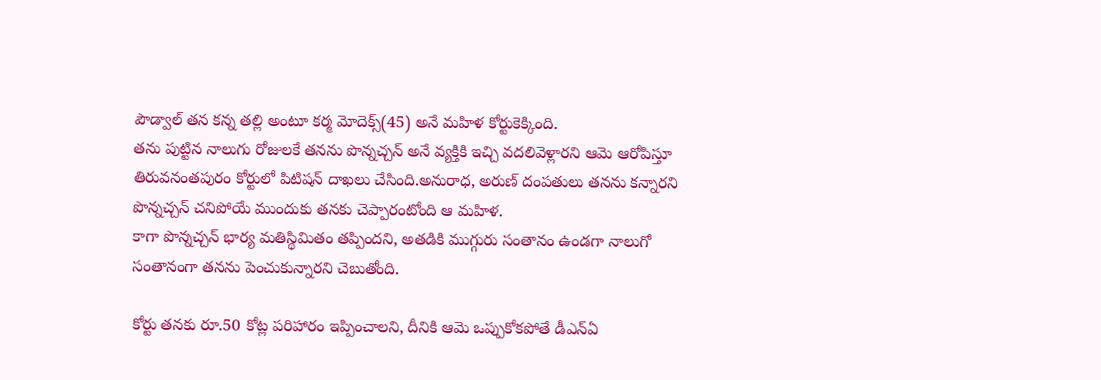పౌడ్వాల్ తన కన్న తల్లి అంటూ కర్మ మోదెక్స్(45) అనే మహిళ కోర్టుకెక్కింది.
తను పుట్టిన నాలుగు రోజులకే తనను పొన్నచ్చన్ అనే వ్యక్తికి ఇచ్చి వదలివెళ్లారని ఆమె ఆరోపిస్తూ తిరువనంతపురం కోర్టులో పిటిషన్ దాఖలు చేసింది.అనురాధ, అరుణ్ దంపతులు తనను కన్నారని పొన్నచ్చన్ చనిపోయే ముందుకు తనకు చెప్పారంటోంది ఆ మహిళ.
కాగా పొన్నచ్చన్ భార్య మతిస్థిమితం తప్పిందని, అతడికి ముగ్గురు సంతానం ఉండగా నాలుగో సంతానంగా తనను పెంచుకున్నారని చెబుతోంది.

కోర్టు తనకు రూ.50 కోట్ల పరిహారం ఇప్పించాలని, దీనికి ఆమె ఒప్పుకోకపోతే డీఎన్ఏ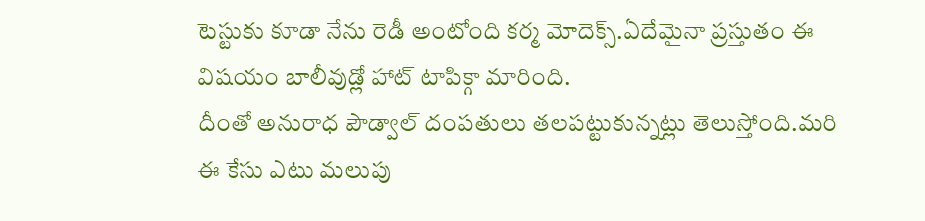టెస్టుకు కూడా నేను రెడీ అంటోంది కర్మ మోదెక్స్.ఏదేమైనా ప్రస్తుతం ఈ విషయం బాలీవుడ్లో హాట్ టాపిక్గా మారింది.
దీంతో అనురాధ పౌడ్వాల్ దంపతులు తలపట్టుకున్నట్లు తెలుస్తోంది.మరి ఈ కేసు ఎటు మలుపు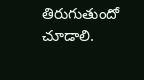తిరుగుతుందో చూడాలి.